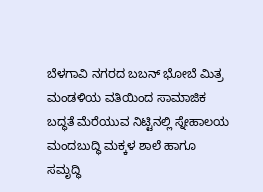ಬೆಳಗಾವಿ ನಗರದ ಬಬನ್ ಭೋಬೆ ಮಿತ್ರ ಮಂಡಳಿಯ ವತಿಯಿಂದ ಸಾಮಾಜಿಕ ಬದ್ಧತೆ ಮೆರೆಯುವ ನಿಟ್ಟಿನಲ್ಲಿ ಸ್ನೇಹಾಲಯ ಮಂದಬುದ್ಧಿ ಮಕ್ಕಳ ಶಾಲೆ ಹಾಗೂ ಸಮೃದ್ಧಿ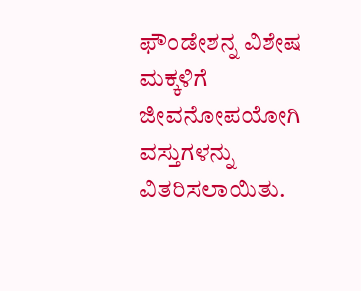ಫೌಂಡೇಶನ್ನ ವಿಶೇಷ ಮಕ್ಕಳಿಗೆ ಜೀವನೋಪಯೋಗಿ ವಸ್ತುಗಳನ್ನು ವಿತರಿಸಲಾಯಿತು.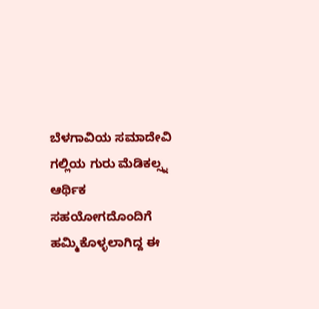ಬೆಳಗಾವಿಯ ಸಮಾದೇವಿ ಗಲ್ಲಿಯ ಗುರು ಮೆಡಿಕಲ್ಸ್ನ ಆರ್ಥಿಕ ಸಹಯೋಗದೊಂದಿಗೆ ಹಮ್ಮಿಕೊಳ್ಳಲಾಗಿದ್ದ ಈ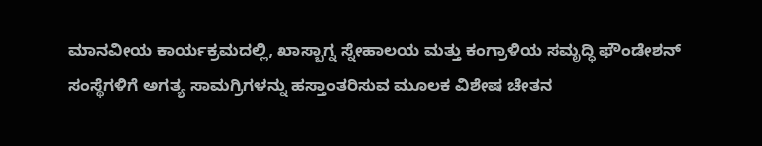ಮಾನವೀಯ ಕಾರ್ಯಕ್ರಮದಲ್ಲಿ, ಖಾಸ್ಬಾಗ್ನ ಸ್ನೇಹಾಲಯ ಮತ್ತು ಕಂಗ್ರಾಳಿಯ ಸಮೃದ್ಧಿ ಫೌಂಡೇಶನ್ ಸಂಸ್ಥೆಗಳಿಗೆ ಅಗತ್ಯ ಸಾಮಗ್ರಿಗಳನ್ನು ಹಸ್ತಾಂತರಿಸುವ ಮೂಲಕ ವಿಶೇಷ ಚೇತನ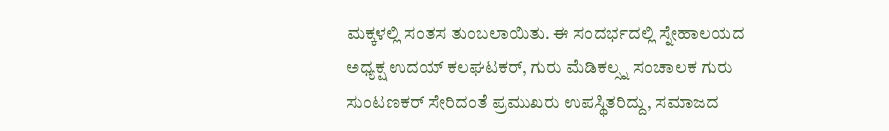ಮಕ್ಕಳಲ್ಲಿ ಸಂತಸ ತುಂಬಲಾಯಿತು. ಈ ಸಂದರ್ಭದಲ್ಲಿ ಸ್ನೇಹಾಲಯದ ಅಧ್ಯಕ್ಷ ಉದಯ್ ಕಲಘಟಕರ್, ಗುರು ಮೆಡಿಕಲ್ಸ್ನ ಸಂಚಾಲಕ ಗುರು ಸುಂಟಣಕರ್ ಸೇರಿದಂತೆ ಪ್ರಮುಖರು ಉಪಸ್ಥಿತರಿದ್ದು, ಸಮಾಜದ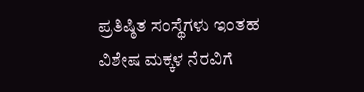ಪ್ರತಿಷ್ಠಿತ ಸಂಸ್ಥೆಗಳು ಇಂತಹ ವಿಶೇಷ ಮಕ್ಕಳ ನೆರವಿಗೆ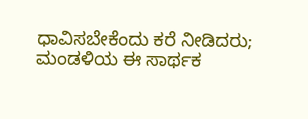ಧಾವಿಸಬೇಕೆಂದು ಕರೆ ನೀಡಿದರು; ಮಂಡಳಿಯ ಈ ಸಾರ್ಥಕ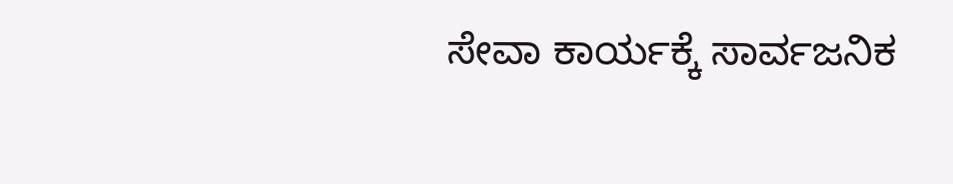ಸೇವಾ ಕಾರ್ಯಕ್ಕೆ ಸಾರ್ವಜನಿಕ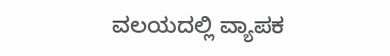ವಲಯದಲ್ಲಿ ವ್ಯಾಪಕ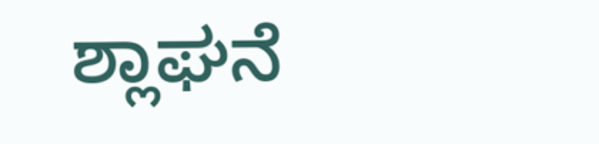ಶ್ಲಾಘನೆ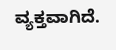ವ್ಯಕ್ತವಾಗಿದೆ.